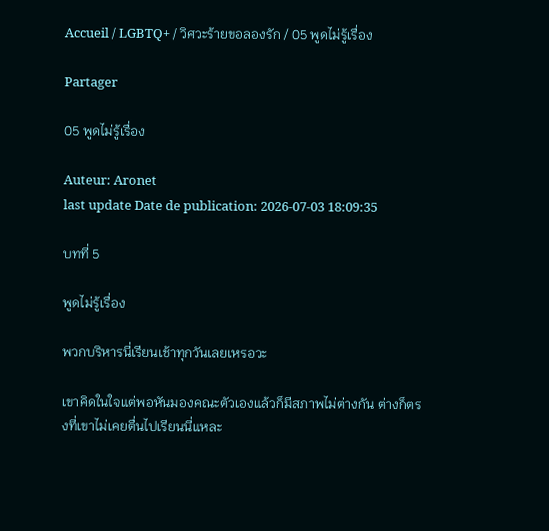Accueil / LGBTQ+ / วิศวะร้ายขอลองรัก / 05 พูดไม่รู้เรื่อง

Partager

05 พูดไม่รู้เรื่อง

Auteur: Aronet
last update Date de publication: 2026-07-03 18:09:35

บทที่ 5

พูดไม่รู้เรื่อง

พวกบริหารนี่เรียนเช้าทุกวันเลยเหรอวะ

เขาคิดในใจแต่พอหันมองคณะตัวเองแล้วก็มีสภาพไม่ต่างกัน ต่างก็ตรงที่เขาไม่เคยตื่นไปเรียนนี่แหละ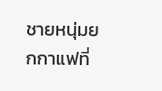ชายหนุ่มยกกาแฟที่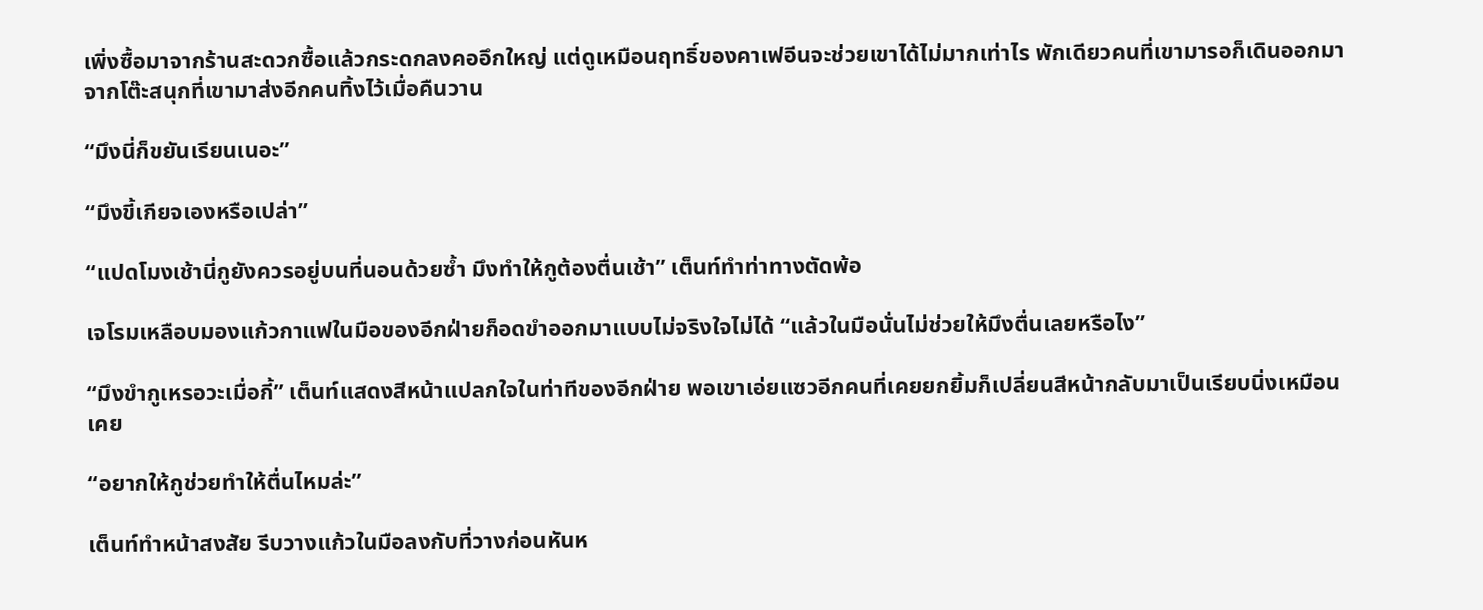เพิ่งซื้อมาจากร้านสะดวกซื้อแล้วกระดกลงคออึกใหญ่ แต่ดูเหมือนฤทธิ์ของคาเฟอีนจะช่วยเขาได้ไม่มากเท่าไร พักเดียวคนที่เขามารอก็เดินออกมาจากโต๊ะสนุกที่เขามาส่งอีกคนทิ้งไว้เมื่อคืนวาน

“มึงนี่ก็ขยันเรียนเนอะ”

“มึงขี้เกียจเองหรือเปล่า”

“แปดโมงเช้านี่กูยังควรอยู่บนที่นอนด้วยซ้ำ มึงทำให้กูต้องตื่นเช้า” เต็นท์ทำท่าทางตัดพ้อ

เจโรมเหลือบมองแก้วกาแฟในมือของอีกฝ่ายก็อดขำออกมาแบบไม่จริงใจไม่ได้ “แล้วในมือนั่นไม่ช่วยให้มึงตื่นเลยหรือไง”

“มึงขำกูเหรอวะเมื่อกี้” เต็นท์แสดงสีหน้าแปลกใจในท่าทีของอีกฝ่าย พอเขาเอ่ยแซวอีกคนที่เคยยกยิ้มก็เปลี่ยนสีหน้ากลับมาเป็นเรียบนิ่งเหมือนเคย

“อยากให้กูช่วยทำให้ตื่นไหมล่ะ”

เต็นท์ทำหน้าสงสัย รีบวางแก้วในมือลงกับที่วางก่อนหันห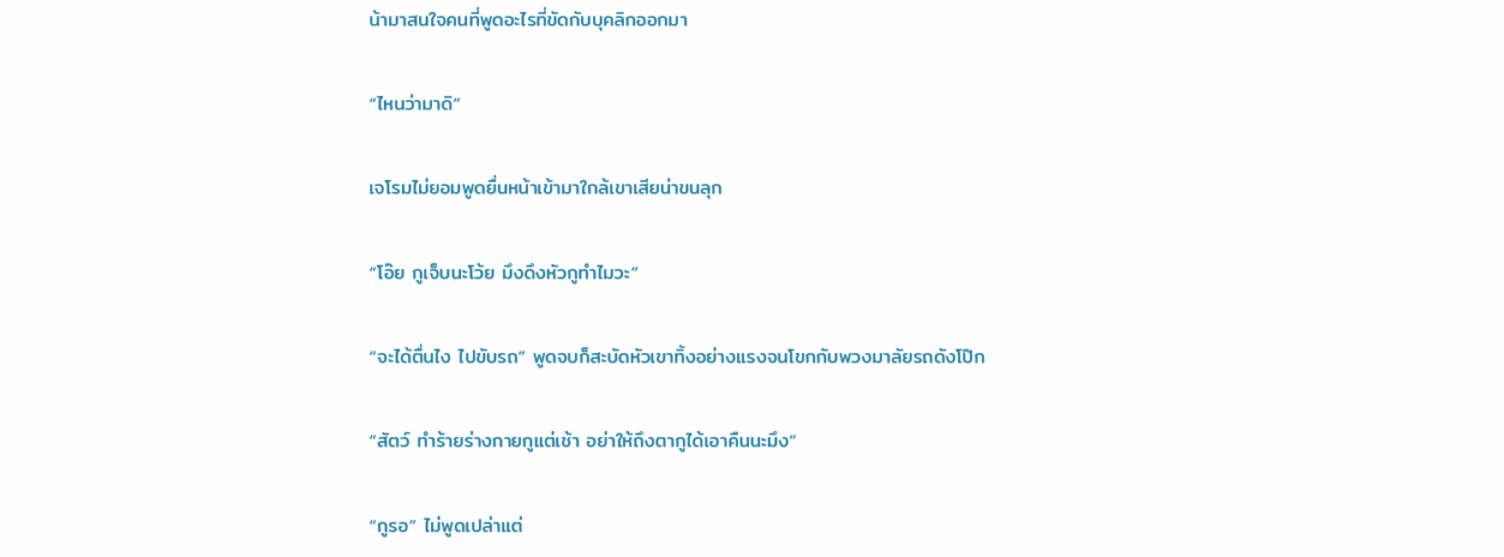น้ามาสนใจคนที่พูดอะไรที่ขัดกับบุคลิกออกมา

“ไหนว่ามาดิ”

เจโรมไม่ยอมพูดยื่นหน้าเข้ามาใกล้เขาเสียน่าขนลุก

“โอ๊ย กูเจ็บนะโว้ย มึงดึงหัวกูทำไมวะ”

“จะได้ตื่นไง ไปขับรถ” พูดจบก็สะบัดหัวเขาทิ้งอย่างแรงจนโขกกับพวงมาลัยรถดังโป๊ก

“สัตว์ ทำร้ายร่างกายกูแต่เช้า อย่าให้ถึงตากูได้เอาคืนนะมึง”

“กูรอ” ไม่พูดเปล่าแต่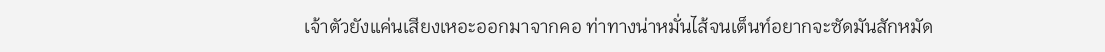เจ้าตัวยังแค่นเสียงเหอะออกมาจากคอ ท่าทางน่าหมั่นไส้จนเต็นท์อยากจะซัดมันสักหมัด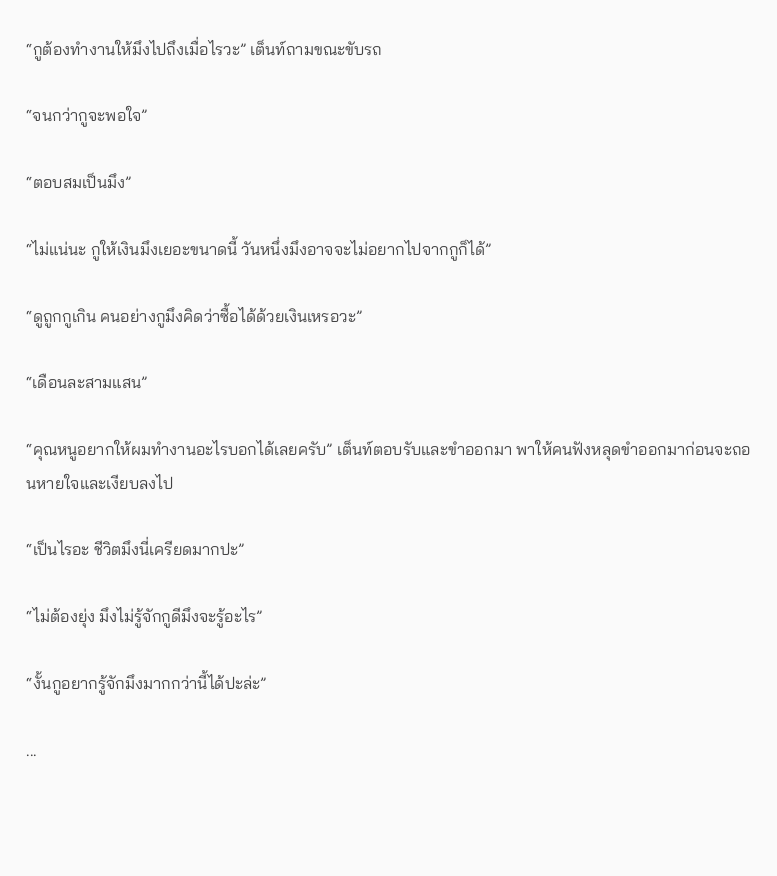“กูต้องทำงานให้มึงไปถึงเมื่อไรวะ” เต็นท์ถามขณะขับรถ

“จนกว่ากูจะพอใจ”

“ตอบสมเป็นมึง”

“ไม่แน่นะ กูให้เงินมึงเยอะขนาดนี้ วันหนึ่งมึงอาจจะไม่อยากไปจากกูก็ได้”

“ดูถูกกูเกิน คนอย่างกูมึงคิดว่าซื้อได้ด้วยเงินเหรอวะ”

“เดือนละสามแสน”

“คุณหนูอยากให้ผมทำงานอะไรบอกได้เลยครับ” เต็นท์ตอบรับและขำออกมา พาให้คนฟังหลุดขำออกมาก่อนจะถอนหายใจและเงียบลงไป

“เป็นไรอะ ชีวิตมึงนี่เครียดมากปะ”

“ไม่ต้องยุ่ง มึงไม่รู้จักกูดีมึงจะรู้อะไร”

“งั้นกูอยากรู้จักมึงมากกว่านี้ได้ปะล่ะ”

...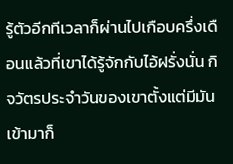รู้ตัวอีกทีเวลาก็ผ่านไปเกือบครึ่งเดือนแล้วที่เขาได้รู้จักกับไอ้ฝรั่งนั่น กิจวัตรประจำวันของเขาตั้งแต่มีมันเข้ามาก็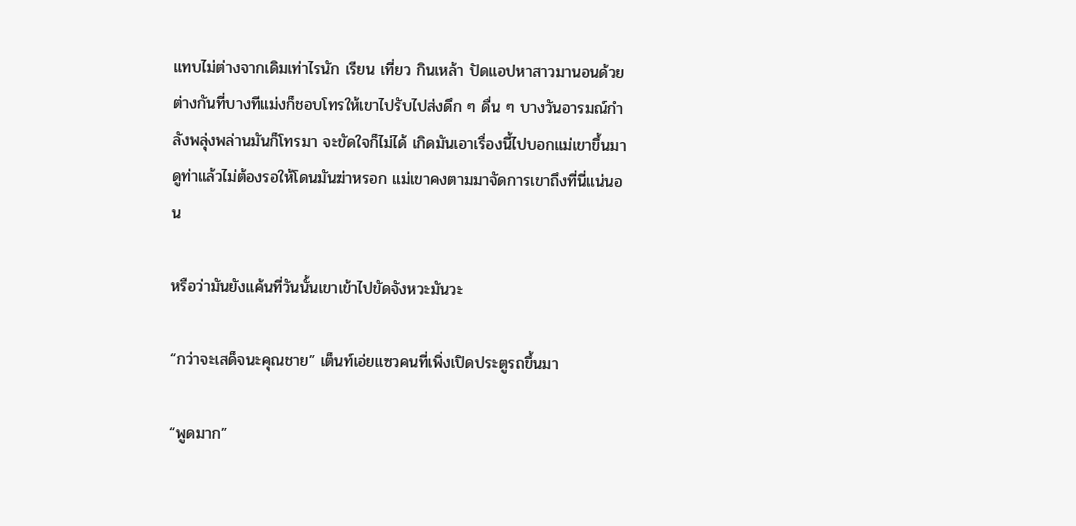แทบไม่ต่างจากเดิมเท่าไรนัก เรียน เที่ยว กินเหล้า ปัดแอปหาสาวมานอนด้วย ต่างกันที่บางทีแม่งก็ชอบโทรให้เขาไปรับไปส่งดึก ๆ ดื่น ๆ บางวันอารมณ์กำลังพลุ่งพล่านมันก็โทรมา จะขัดใจก็ไม่ได้ เกิดมันเอาเรื่องนี้ไปบอกแม่เขาขึ้นมา ดูท่าแล้วไม่ต้องรอให้โดนมันฆ่าหรอก แม่เขาคงตามมาจัดการเขาถึงที่นี่แน่นอน

หรือว่ามันยังแค้นที่วันนั้นเขาเข้าไปขัดจังหวะมันวะ

“กว่าจะเสด็จนะคุณชาย” เต็นท์เอ่ยแซวคนที่เพิ่งเปิดประตูรถขึ้นมา

“พูดมาก”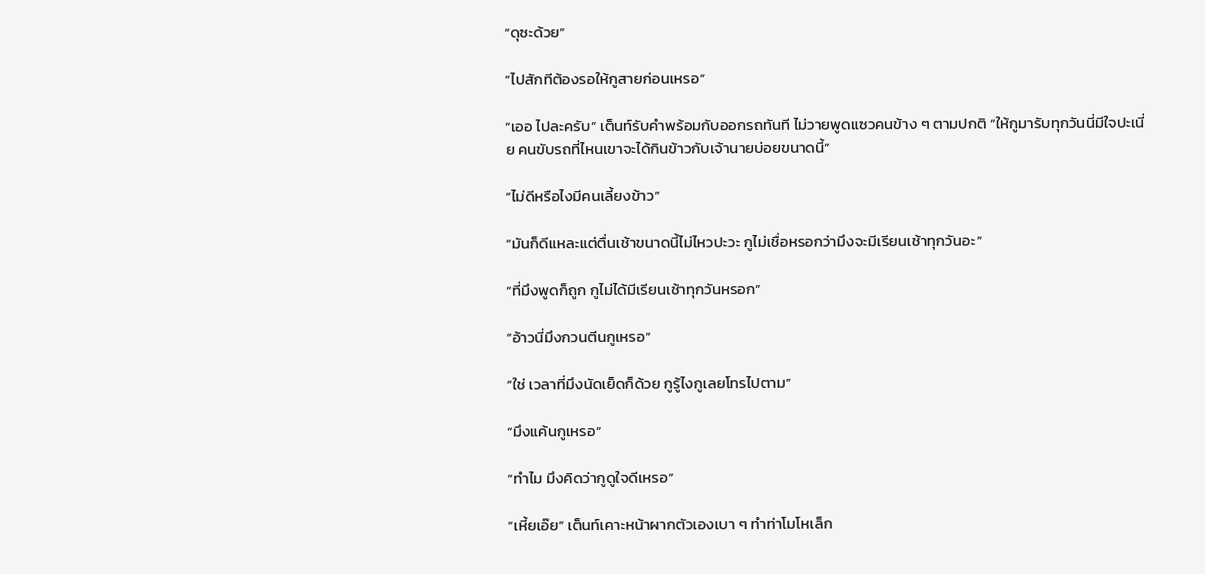“ดุซะด้วย”

“ไปสักทีต้องรอให้กูสายก่อนเหรอ”

“เออ ไปละครับ” เต็นท์รับคำพร้อมกับออกรถทันที ไม่วายพูดแซวคนข้าง ๆ ตามปกติ “ให้กูมารับทุกวันนี่มีใจปะเนี่ย คนขับรถที่ไหนเขาจะได้กินข้าวกับเจ้านายบ่อยขนาดนี้”

“ไม่ดีหรือไงมีคนเลี้ยงข้าว”

“มันก็ดีแหละแต่ตื่นเช้าขนาดนี้ไม่ไหวปะวะ กูไม่เชื่อหรอกว่ามึงจะมีเรียนเช้าทุกวันอะ”

“ที่มึงพูดก็ถูก กูไม่ได้มีเรียนเช้าทุกวันหรอก”

“อ้าวนี่มึงกวนตีนกูเหรอ”

“ใช่ เวลาที่มึงนัดเย็ดก็ด้วย กูรู้ไงกูเลยโทรไปตาม”

“มึงแค้นกูเหรอ”

“ทำไม มึงคิดว่ากูดูใจดีเหรอ”

“เหี้ยเอ๊ย” เต็นท์เคาะหน้าผากตัวเองเบา ๆ ทำท่าโมโหเล็ก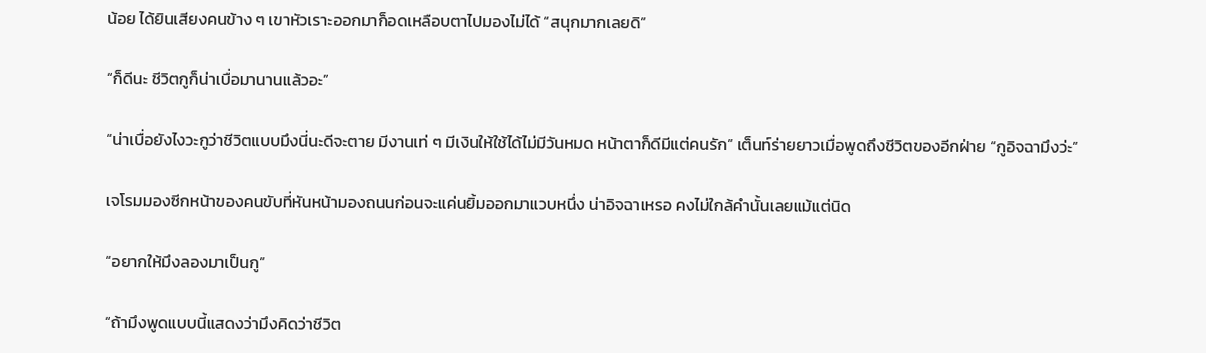น้อย ได้ยินเสียงคนข้าง ๆ เขาหัวเราะออกมาก็อดเหลือบตาไปมองไม่ได้ “สนุกมากเลยดิ”

“ก็ดีนะ ชีวิตกูก็น่าเบื่อมานานแล้วอะ”

“น่าเบื่อยังไงวะกูว่าชีวิตแบบมึงนี่นะดีจะตาย มีงานเท่ ๆ มีเงินให้ใช้ได้ไม่มีวันหมด หน้าตาก็ดีมีแต่คนรัก” เต็นท์ร่ายยาวเมื่อพูดถึงชีวิตของอีกฝ่าย “กูอิจฉามึงว่ะ”

เจโรมมองซีกหน้าของคนขับที่หันหน้ามองถนนก่อนจะแค่นยิ้มออกมาแวบหนึ่ง น่าอิจฉาเหรอ คงไม่ใกล้คำนั้นเลยแม้แต่นิด

“อยากให้มึงลองมาเป็นกู”

“ถ้ามึงพูดแบบนี้แสดงว่ามึงคิดว่าชีวิต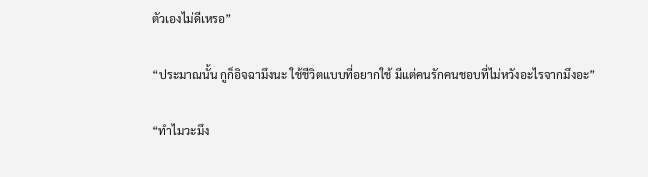ตัวเองไม่ดีเหรอ”

“ประมาณนั้น กูก็อิจฉามึงนะ ใช้ชีวิตแบบที่อยากใช้ มีแต่คนรักคนชอบที่ไม่หวังอะไรจากมึงอะ”

“ทำไมวะมึง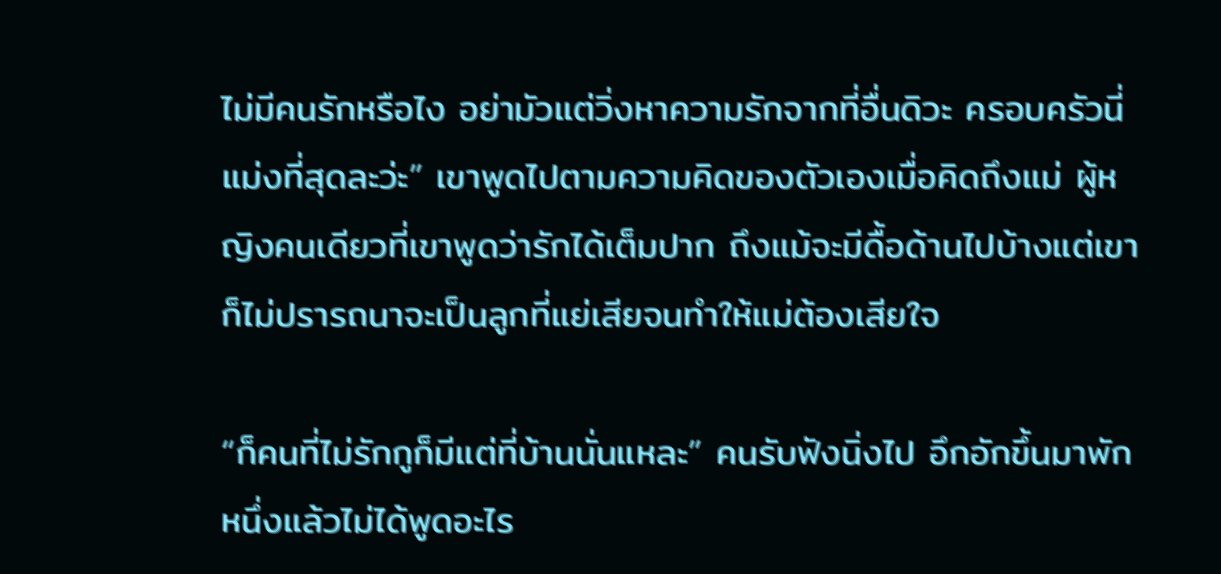ไม่มีคนรักหรือไง อย่ามัวแต่วิ่งหาความรักจากที่อื่นดิวะ ครอบครัวนี่แม่งที่สุดละว่ะ” เขาพูดไปตามความคิดของตัวเองเมื่อคิดถึงแม่ ผู้หญิงคนเดียวที่เขาพูดว่ารักได้เต็มปาก ถึงแม้จะมีดื้อด้านไปบ้างแต่เขาก็ไม่ปรารถนาจะเป็นลูกที่แย่เสียจนทำให้แม่ต้องเสียใจ

“ก็คนที่ไม่รักกูก็มีแต่ที่บ้านนั่นแหละ” คนรับฟังนิ่งไป อึกอักขึ้นมาพักหนึ่งแล้วไม่ได้พูดอะไร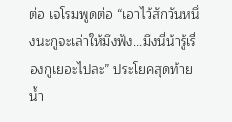ต่อ เจโรมพูดต่อ “เอาไว้สักวันหนึ่งนะกูจะเล่าให้มึงฟัง...มึงนี่น้ารู้เรื่องกูเยอะไปละ” ประโยคสุดท้ายน้ำ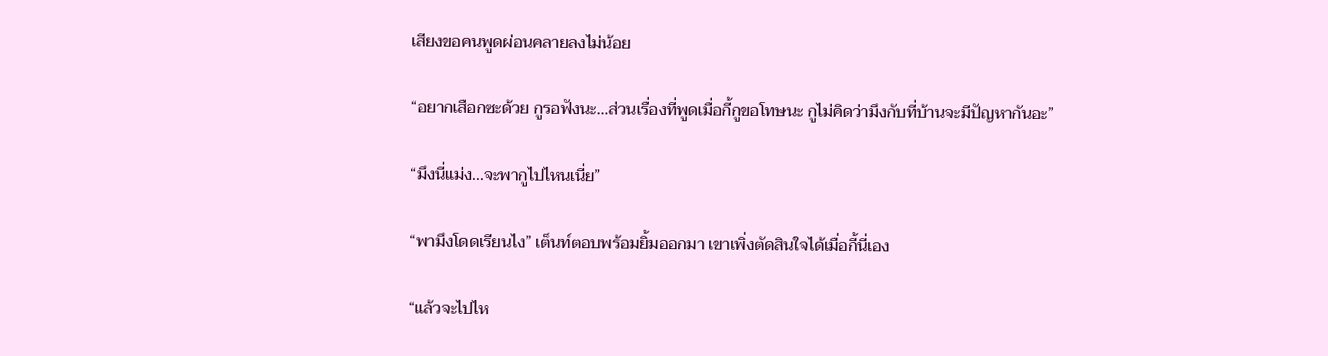เสียงขอคนพูดผ่อนคลายลงไม่น้อย

“อยากเสือกซะด้วย กูรอฟังนะ…ส่วนเรื่องที่พูดเมื่อกี้กูขอโทษนะ กูไม่คิดว่ามึงกับที่บ้านจะมีปัญหากันอะ”

“มึงนี่แม่ง...จะพากูไปไหนเนี่ย”

“พามึงโดดเรียนไง” เต็นท์ตอบพร้อมยิ้มออกมา เขาเพิ่งตัดสินใจได้เมื่อกี้นี่เอง

“แล้วจะไปไห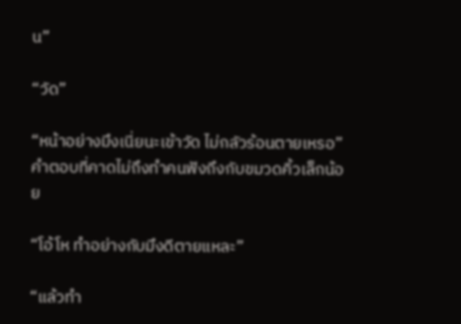น”

“วัด”

“หน้าอย่างมึงเนี่ยนะเข้าวัด ไม่กลัวร้อนตายเหรอ” คำตอบที่คาดไม่ถึงทำคนฟังถึงกับขมวดคิ้วเล็กน้อย

“โอ้โห ทำอย่างกับมึงดีตายแหละ”

“แล้วทำ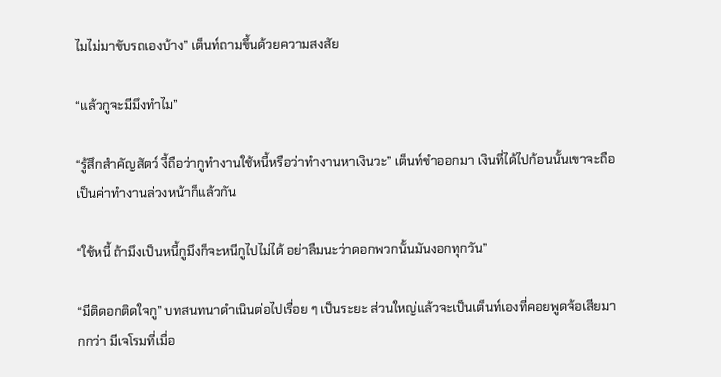ไมไม่มาขับรถเองบ้าง” เต็นท์ถามขึ้นด้วยความสงสัย

“แล้วกูจะมีมึงทำไม”

“รู้สึกสำคัญสัตว์ งี้ถือว่ากูทำงานใช้หนี้หรือว่าทำงานหาเงินวะ” เต็นท์ขำออกมา เงินที่ได้ไปก้อนนั้นเขาจะถือเป็นค่าทำงานล่วงหน้าก็แล้วกัน

“ใช้หนี้ ถ้ามึงเป็นหนี้กูมึงก็จะหนีกูไปไม่ได้ อย่าลืมนะว่าดอกพวกนั้นมันงอกทุกวัน”

“มีติดอกติดใจกู” บทสนทนาดำเนินต่อไปเรื่อย ๆ เป็นระยะ ส่วนใหญ่แล้วจะเป็นเต็นท์เองที่คอยพูดจ้อเสียมากกว่า มีเจโรมที่เมื่อ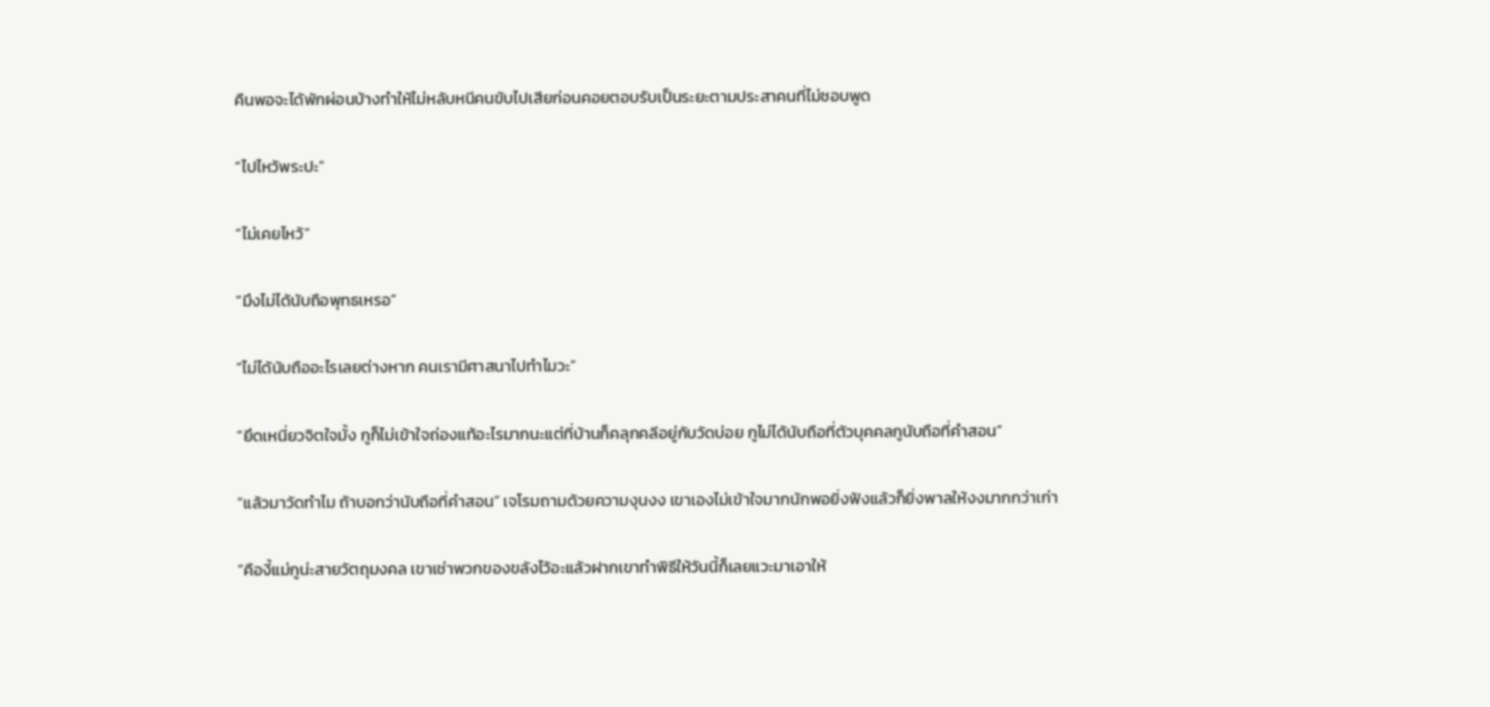คืนพอจะได้พักผ่อนบ้างทำให้ไม่หลับหนีคนขับไปเสียก่อนคอยตอบรับเป็นระยะตามประสาคนที่ไม่ชอบพูด

“ไปไหว้พระปะ”

“ไม่เคยไหว้”

“มึงไม่ได้นับถือพุทธเหรอ”

“ไม่ได้นับถืออะไรเลยต่างหาก คนเรามีศาสนาไปทำไมวะ”

“ยึดเหนี่ยวจิตใจมั้ง กูก็ไม่เข้าใจถ่องแท้อะไรมากนะแต่ที่บ้านก็คลุกคลีอยู่กับวัดบ่อย กูไม่ได้นับถือที่ตัวบุคคลกูนับถือที่คำสอน”

“แล้วมาวัดทำไม ถ้าบอกว่านับถือที่คำสอน” เจโรมถามด้วยความงุนงง เขาเองไม่เข้าใจมากนักพอยิ่งฟังแล้วก็ยิ่งพาลให้งงมากกว่าเก่า

“คืองี้แม่กูน่ะสายวัตถุมงคล เขาเช่าพวกของขลังไว้อะแล้วฝากเขาทำพิธีให้วันนี้ก็เลยแวะมาเอาให้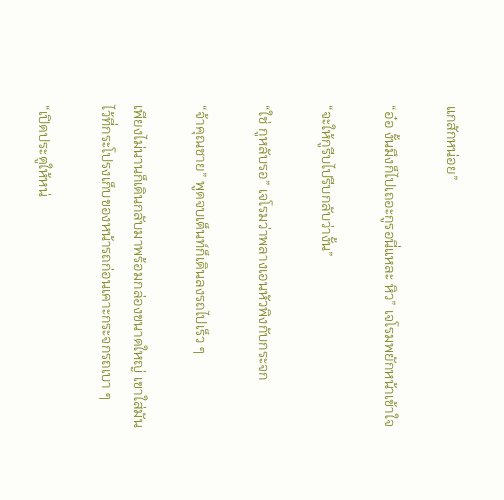แกสักหน่อย”

“อ๋อ งั้นมึงก็ไปเถอะกูรอนี่แหละ หิว” เจโรมพยักหน้าเข้าใจ

“จะให้กูรีบไปรีบกลับว่างั้น”

“ใช่ กูหลับรอ” เจโรมว่าพลางเอนหัวพิงกับกระจก

“จ้าคุณชาย” พูดจบเต็นท์ก็เดินลงรถไปเร็ว ๆ

เพียงไม่นานก็เดินกลับมาพร้อมกล่องขนาดใหญ่ เขาใส่มันไว้ที่กระโปรงเก็บของหน้ารถก่อนเคาะกระจกรถเบา ๆ

“เปิดประตูให้หน่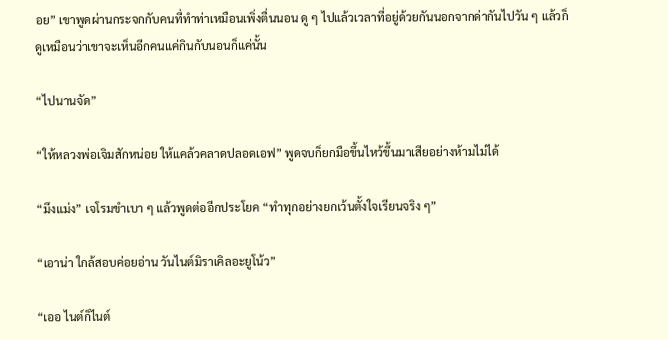อย” เขาพูดผ่านกระจกกับคนที่ทำท่าเหมือนเพิ่งตื่นนอน ดู ๆ ไปแล้วเวลาที่อยู่ด้วยกันนอกจากด่ากันไปวัน ๆ แล้วก็ดูเหมือนว่าเขาจะเห็นอีกคนแค่กินกับนอนก็แค่นั้น

“ไปนานจัด”

“ให้หลวงพ่อเจิมสักหน่อย ให้แคล้วคลาดปลอดเอฟ” พูดจบก็ยกมือขึ้นไหว้ขึ้นมาเสียอย่างห้ามไม่ได้

“มึงแม่ง” เจโรมขำเบา ๆ แล้วพูดต่ออีกประโยค “ทำทุกอย่างยกเว้นตั้งใจเรียนจริง ๆ”

“เอาน่า ใกล้สอบค่อยอ่าน วันไนต์มิราเคิลอะยูโน้ว”

“เออ ไนต์ก็ไนต์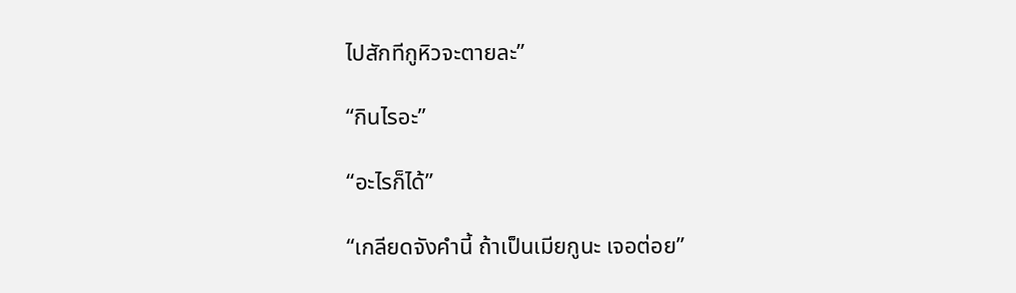ไปสักทีกูหิวจะตายละ”

“กินไรอะ”

“อะไรก็ได้”

“เกลียดจังคำนี้ ถ้าเป็นเมียกูนะ เจอต่อย”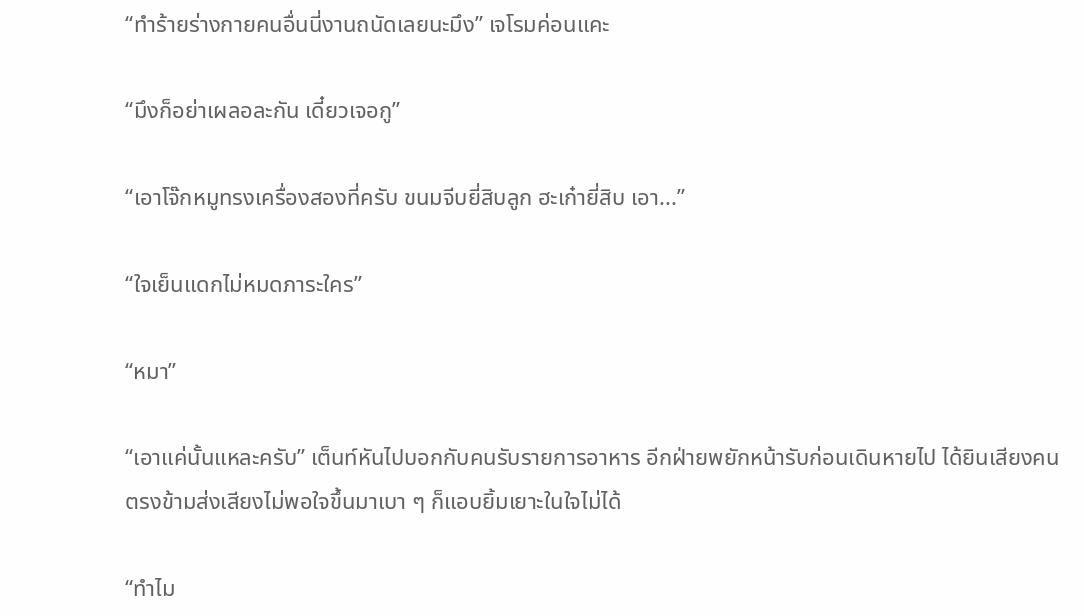“ทำร้ายร่างกายคนอื่นนี่งานถนัดเลยนะมึง” เจโรมค่อนแคะ

“มึงก็อย่าเผลอละกัน เดี๋ยวเจอกู”

“เอาโจ๊กหมูทรงเครื่องสองที่ครับ ขนมจีบยี่สิบลูก ฮะเก๋ายี่สิบ เอา...”

“ใจเย็นแดกไม่หมดภาระใคร”

“หมา”

“เอาแค่นั้นแหละครับ” เต็นท์หันไปบอกกับคนรับรายการอาหาร อีกฝ่ายพยักหน้ารับก่อนเดินหายไป ได้ยินเสียงคนตรงข้ามส่งเสียงไม่พอใจขึ้นมาเบา ๆ ก็แอบยิ้มเยาะในใจไม่ได้

“ทำไม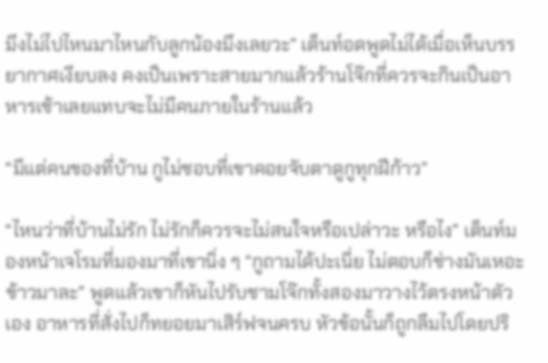มึงไม่ไปไหนมาไหนกับลูกน้องมึงเลยวะ” เต็นท์อดพูดไม่ได้เมื่อเห็นบรรยากาศเงียบลง คงเป็นเพราะสายมากแล้วร้านโจ๊กที่ควรจะกินเป็นอาหารเช้าเลยแทบจะไม่มีคนภายในร้านแล้ว

“มีแต่คนของที่บ้าน กูไม่ชอบที่เขาคอยจับตาดูกูทุกฝีก้าว”

“ไหนว่าที่บ้านไม่รัก ไม่รักก็ควรจะไม่สนใจหรือเปล่าวะ หรือไง” เต็นท์มองหน้าเจโรมที่มองมาที่เขานิ่ง ๆ “กูถามได้ปะเนี่ย ไม่ตอบก็ช่างมันเหอะ ข้าวมาละ” พูดแล้วเขาก็หันไปรับชามโจ๊กทั้งสองมาวางไว้ตรงหน้าตัวเอง อาหารที่สั่งไปก็ทยอยมาเสิร์ฟจนครบ หัวข้อนั้นก็ถูกลืมไปโดยปริ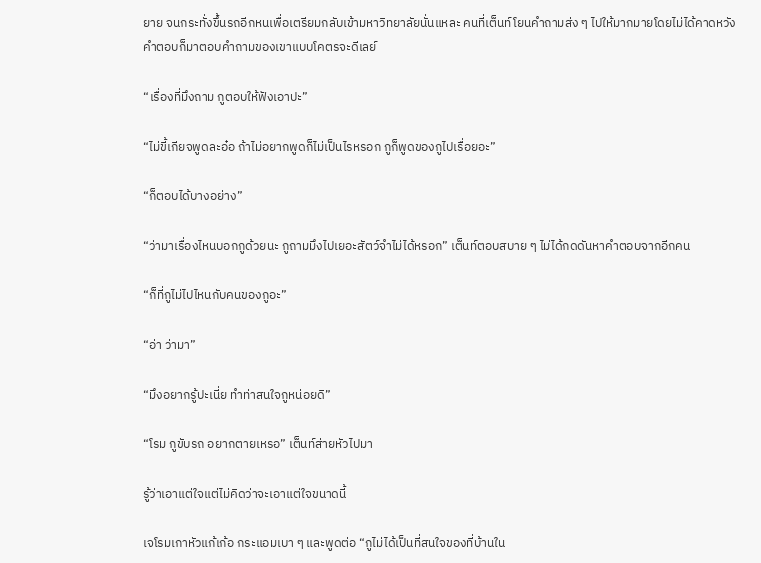ยาย จนกระทั่งขึ้นรถอีกหนเพื่อเตรียมกลับเข้ามหาวิทยาลัยนั่นแหละ คนที่เต็นท์โยนคำถามส่ง ๆ ไปให้มากมายโดยไม่ได้คาดหวังคำตอบก็มาตอบคำถามของเขาแบบโคตรจะดีเลย์

“เรื่องที่มึงถาม กูตอบให้ฟังเอาปะ”

“ไม่ขี้เกียจพูดละอ๋อ ถ้าไม่อยากพูดก็ไม่เป็นไรหรอก กูก็พูดของกูไปเรื่อยอะ”

“ก็ตอบได้บางอย่าง”

“ว่ามาเรื่องไหนบอกกูด้วยนะ กูถามมึงไปเยอะสัตว์จำไม่ได้หรอก” เต็นท์ตอบสบาย ๆ ไม่ได้กดดันหาคำตอบจากอีกคน

“ก็ที่กูไม่ไปไหนกับคนของกูอะ”

“อ่า ว่ามา”

“มึงอยากรู้ปะเนี่ย ทำท่าสนใจกูหน่อยดิ”

“โรม กูขับรถ อยากตายเหรอ” เต็นท์ส่ายหัวไปมา

รู้ว่าเอาแต่ใจแต่ไม่คิดว่าจะเอาแต่ใจขนาดนี้

เจโรมเกาหัวแก้เก้อ กระแอมเบา ๆ และพูดต่อ “กูไม่ได้เป็นที่สนใจของที่บ้านใน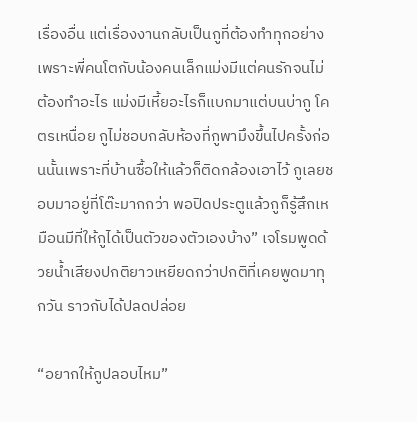เรื่องอื่น แต่เรื่องงานกลับเป็นกูที่ต้องทำทุกอย่าง เพราะพี่คนโตกับน้องคนเล็กแม่งมีแต่คนรักจนไม่ต้องทำอะไร แม่งมีเหี้ยอะไรก็แบกมาแต่บนบ่ากู โคตรเหนื่อย กูไม่ชอบกลับห้องที่กูพามึงขึ้นไปครั้งก่อนนั้นเพราะที่บ้านซื้อให้แล้วก็ติดกล้องเอาไว้ กูเลยชอบมาอยู่ที่โต๊ะมากกว่า พอปิดประตูแล้วกูก็รู้สึกเหมือนมีที่ให้กูได้เป็นตัวของตัวเองบ้าง” เจโรมพูดด้วยน้ำเสียงปกติยาวเหยียดกว่าปกติที่เคยพูดมาทุกวัน ราวกับได้ปลดปล่อย

“อยากให้กูปลอบไหม”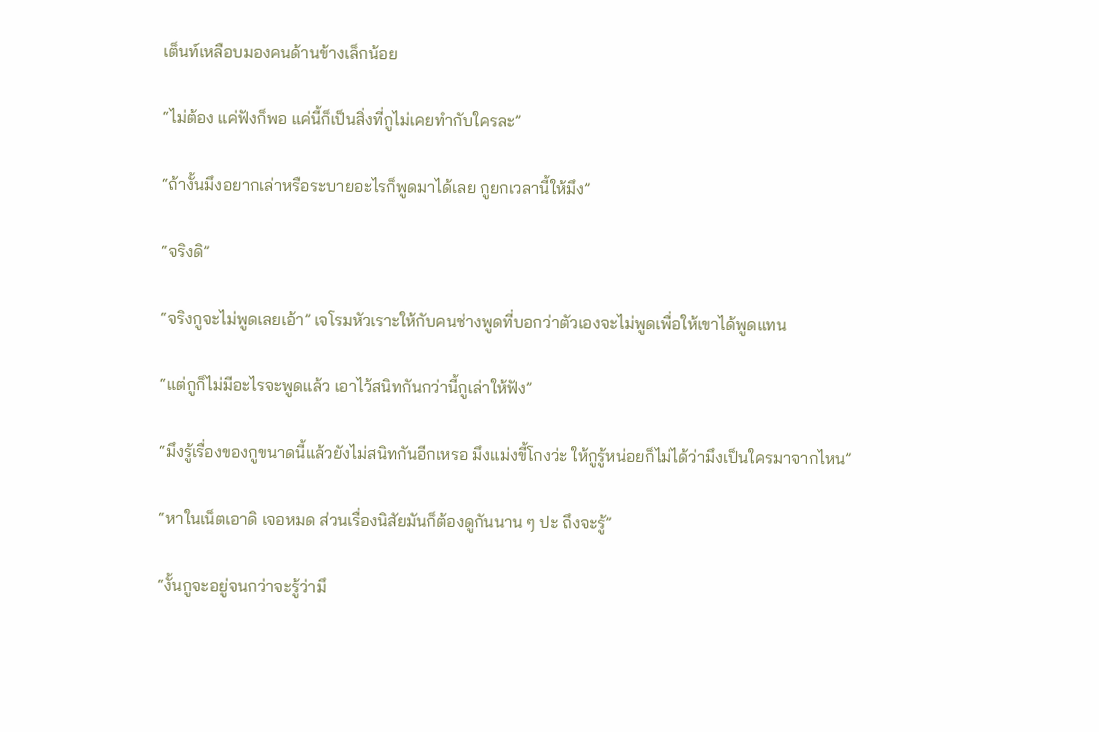เต็นท์เหลือบมองคนด้านข้างเล็กน้อย

“ไม่ต้อง แค่ฟังก็พอ แค่นี้ก็เป็นสิ่งที่กูไม่เคยทำกับใครละ”

“ถ้างั้นมึงอยากเล่าหรือระบายอะไรก็พูดมาได้เลย กูยกเวลานี้ให้มึง”

“จริงดิ”

“จริงกูจะไม่พูดเลยเอ้า” เจโรมหัวเราะให้กับคนช่างพูดที่บอกว่าตัวเองจะไม่พูดเพื่อให้เขาได้พูดแทน

“แต่กูก็ไม่มีอะไรจะพูดแล้ว เอาไว้สนิทกันกว่านี้กูเล่าให้ฟัง”

“มึงรู้เรื่องของกูขนาดนี้แล้วยังไม่สนิทกันอีกเหรอ มึงแม่งขี้โกงว่ะ ให้กูรู้หน่อยก็ไม่ได้ว่ามึงเป็นใครมาจากไหน”

“หาในเน็ตเอาดิ เจอหมด ส่วนเรื่องนิสัยมันก็ต้องดูกันนาน ๆ ปะ ถึงจะรู้”

“งั้นกูจะอยู่จนกว่าจะรู้ว่ามึ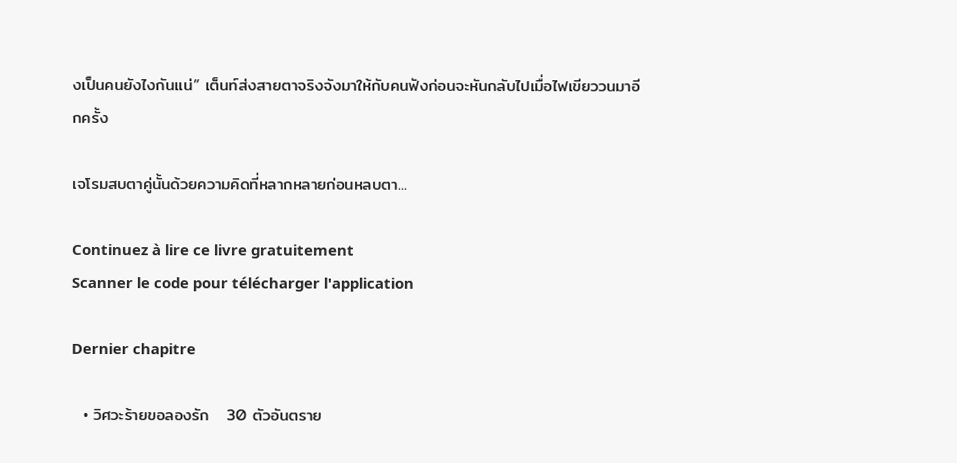งเป็นคนยังไงกันแน่” เต็นท์ส่งสายตาจริงจังมาให้กับคนฟังก่อนจะหันกลับไปเมื่อไฟเขียววนมาอีกครั้ง

เจโรมสบตาคู่นั้นด้วยความคิดที่หลากหลายก่อนหลบตา...

Continuez à lire ce livre gratuitement
Scanner le code pour télécharger l'application

Dernier chapitre

  • วิศวะร้ายขอลองรัก   30 ตัวอันตราย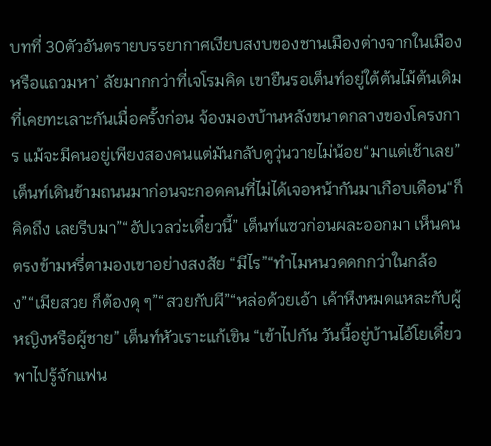บทที่ 30ตัวอันตรายบรรยากาศเงียบสงบของชานเมืองต่างจากในเมืองหรือแถวมหา’ ลัยมากกว่าที่เจโรมคิด เขายืนรอเต็นท์อยู่ใต้ต้นไม้ต้นเดิมที่เคยทะเลาะกันเมื่อครั้งก่อน จ้องมองบ้านหลังขนาดกลางของโครงการ แม้จะมีคนอยู่เพียงสองคนแต่มันกลับดูวุ่นวายไม่น้อย“มาแต่เช้าเลย” เต็นท์เดินข้ามถนนมาก่อนจะกอดคนที่ไม่ได้เจอหน้ากันมาเกือบเดือน“ก็คิดถึง เลยรีบมา”“อัปเวลว่ะเดี๋ยวนี้” เต็นท์แซวก่อนผละออกมา เห็นคนตรงข้ามหรี่ตามองเขาอย่างสงสัย “มีไร”“ทำไมหนวดดกกว่าในกล้อง”“เมียสวย ก็ต้องดุ ๆ”“สวยกับผี”“หล่อด้วยเอ้า เค้าหึงหมดแหละกับผู้หญิงหรือผู้ชาย” เต็นท์หัวเราะแก้เขิน “เข้าไปกัน วันนี้อยู่บ้านไอ้โยเดี๋ยวพาไปรู้จักแฟน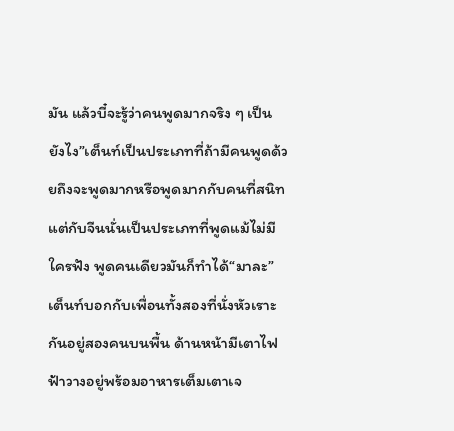มัน แล้วบี๋จะรู้ว่าคนพูดมากจริง ๆ เป็นยังไง”เต็นท์เป็นประเภทที่ถ้ามีคนพูดด้วยถึงจะพูดมากหรือพูดมากกับคนที่สนิท แต่กับจีนนั่นเป็นประเภทที่พูดแม้ไม่มีใครฟัง พูดคนเดียวมันก็ทำได้“มาละ” เต็นท์บอกกับเพื่อนทั้งสองที่นั่งหัวเราะกันอยู่สองคนบนพื้น ด้านหน้ามีเตาไฟฟ้าวางอยู่พร้อมอาหารเต็มเตาเจ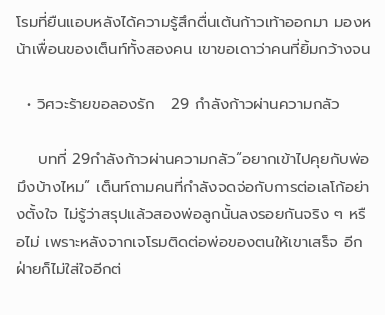โรมที่ยืนแอบหลังได้ความรู้สึกตื่นเต้นก้าวเท้าออกมา มองหน้าเพื่อนของเต็นท์ทั้งสองคน เขาขอเดาว่าคนที่ยิ้มกว้างจน

  • วิศวะร้ายขอลองรัก   29 กำลังก้าวผ่านความกลัว

    บทที่ 29กำลังก้าวผ่านความกลัว“อยากเข้าไปคุยกับพ่อมึงบ้างไหม” เต็นท์ถามคนที่กำลังจดจ่อกับการต่อเลโก้อย่างตั้งใจ ไม่รู้ว่าสรุปแล้วสองพ่อลูกนั้นลงรอยกันจริง ๆ หรือไม่ เพราะหลังจากเจโรมติดต่อพ่อของตนให้เขาเสร็จ อีกฝ่ายก็ไม่ใส่ใจอีกต่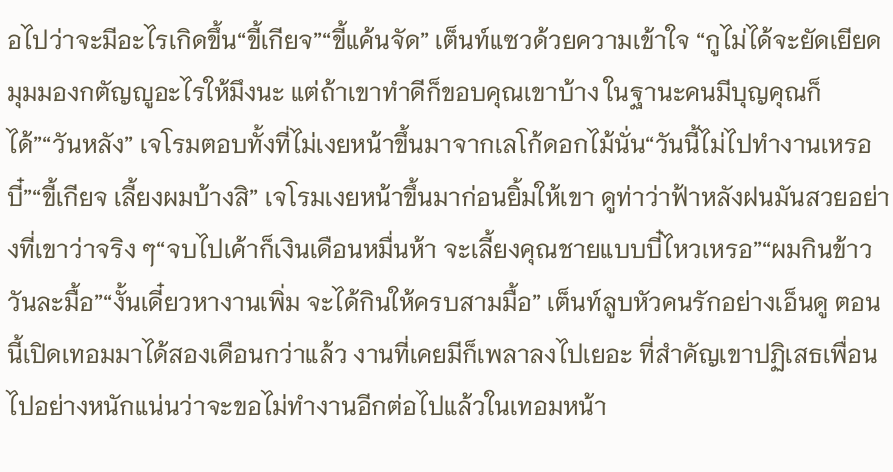อไปว่าจะมีอะไรเกิดขึ้น“ขี้เกียจ”“ขี้แค้นจัด” เต็นท์แซวด้วยความเข้าใจ “กูไม่ได้จะยัดเยียดมุมมองกตัญญูอะไรให้มึงนะ แต่ถ้าเขาทำดีก็ขอบคุณเขาบ้าง ในฐานะคนมีบุญคุณก็ได้”“วันหลัง” เจโรมตอบทั้งที่ไม่เงยหน้าขึ้นมาจากเลโก้ดอกไม้นั่น“วันนี้ไม่ไปทำงานเหรอบี๋”“ขี้เกียจ เลี้ยงผมบ้างสิ” เจโรมเงยหน้าขึ้นมาก่อนยิ้มให้เขา ดูท่าว่าฟ้าหลังฝนมันสวยอย่างที่เขาว่าจริง ๆ“จบไปเค้าก็เงินเดือนหมื่นห้า จะเลี้ยงคุณชายแบบบี๋ไหวเหรอ”“ผมกินข้าววันละมื้อ”“งั้นเดี๋ยวหางานเพิ่ม จะได้กินให้ครบสามมื้อ” เต็นท์ลูบหัวคนรักอย่างเอ็นดู ตอนนี้เปิดเทอมมาได้สองเดือนกว่าแล้ว งานที่เคยมีก็เพลาลงไปเยอะ ที่สำคัญเขาปฏิเสธเพื่อนไปอย่างหนักแน่นว่าจะขอไม่ทำงานอีกต่อไปแล้วในเทอมหน้า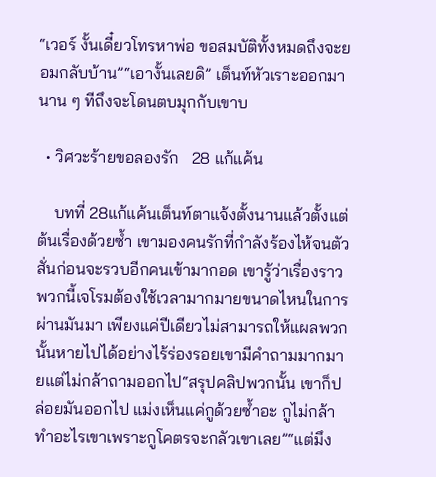“เวอร์ งั้นเดี๋ยวโทรหาพ่อ ขอสมบัติทั้งหมดถึงจะยอมกลับบ้าน”“เอางั้นเลยดิ” เต็นท์หัวเราะออกมา นาน ๆ ทีถึงจะโดนตบมุกกับเขาบ

  • วิศวะร้ายขอลองรัก   28 แก้แค้น

    บทที่ 28แก้แค้นเต็นท์ตาแจ้งตั้งนานแล้วตั้งแต่ต้นเรื่องด้วยซ้ำ เขามองคนรักที่กำลังร้องไห้จนตัวสั่นก่อนจะรวบอีกคนเข้ามากอด เขารู้ว่าเรื่องราวพวกนี้เจโรมต้องใช้เวลามากมายขนาดไหนในการผ่านมันมา เพียงแค่ปีเดียวไม่สามารถให้แผลพวกนั้นหายไปได้อย่างไร้ร่องรอยเขามีคำถามมากมายแต่ไม่กล้าถามออกไป“สรุปคลิปพวกนั้น เขาก็ปล่อยมันออกไป แม่งเห็นแค่กูด้วยซ้ำอะ กูไม่กล้าทำอะไรเขาเพราะกูโคตรจะกลัวเขาเลย”“แต่มึง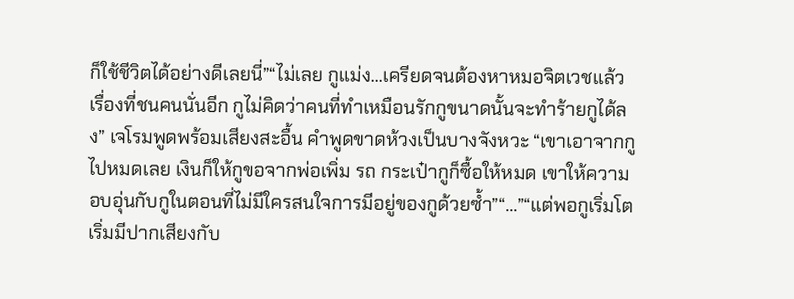ก็ใช้ชีวิตได้อย่างดีเลยนี่”“ไม่เลย กูแม่ง...เครียดจนต้องหาหมอจิตเวชแล้วเรื่องที่ชนคนนั่นอีก กูไม่คิดว่าคนที่ทำเหมือนรักกูขนาดนั้นจะทำร้ายกูได้ลง” เจโรมพูดพร้อมเสียงสะอื้น คำพูดขาดห้วงเป็นบางจังหวะ “เขาเอาจากกูไปหมดเลย เงินก็ให้กูขอจากพ่อเพิ่ม รถ กระเป๋ากูก็ซื้อให้หมด เขาให้ความอบอุ่นกับกูในตอนที่ไม่มีใครสนใจการมีอยู่ของกูด้วยซ้ำ”“...”“แต่พอกูเริ่มโตเริ่มมีปากเสียงกับ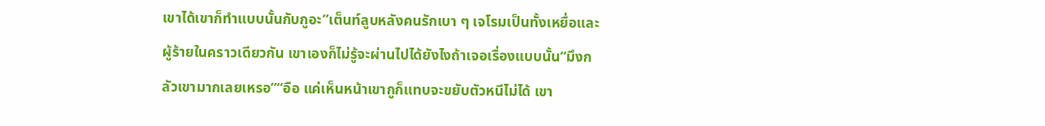เขาได้เขาก็ทำแบบนั้นกับกูอะ”เต็นท์ลูบหลังคนรักเบา ๆ เจโรมเป็นทั้งเหยื่อและผู้ร้ายในคราวเดียวกัน เขาเองก็ไม่รู้จะผ่านไปได้ยังไงถ้าเจอเรื่องแบบนั้น“มึงกลัวเขามากเลยเหรอ”“อือ แค่เห็นหน้าเขากูก็แทบจะขยับตัวหนีไม่ได้ เขา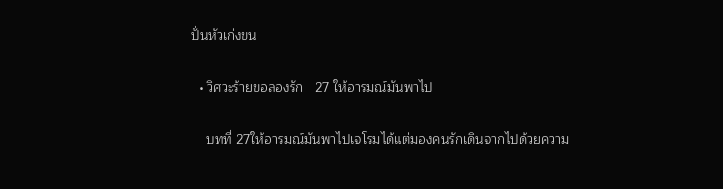ปั่นหัวเก่งขน

  • วิศวะร้ายขอลองรัก   27 ให้อารมณ์มันพาไป

    บทที่ 27ให้อารมณ์มันพาไปเจโรมได้แต่มองคนรักเดินจากไปด้วยความ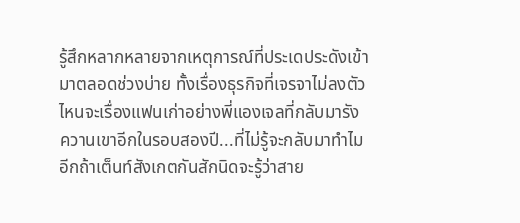รู้สึกหลากหลายจากเหตุการณ์ที่ประเดประดังเข้ามาตลอดช่วงบ่าย ทั้งเรื่องธุรกิจที่เจรจาไม่ลงตัว ไหนจะเรื่องแฟนเก่าอย่างพี่แองเจลที่กลับมารังควานเขาอีกในรอบสองปี...ที่ไม่รู้จะกลับมาทำไมอีกถ้าเต็นท์สังเกตกันสักนิดจะรู้ว่าสาย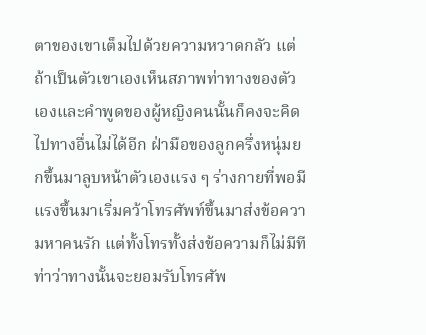ตาของเขาเต็มไปด้วยความหวาดกลัว แต่ถ้าเป็นตัวเขาเองเห็นสภาพท่าทางของตัวเองและคำพูดของผู้หญิงคนนั้นก็คงจะคิดไปทางอื่นไม่ได้อีก ฝ่ามือของลูกครึ่งหนุ่มยกขึ้นมาลูบหน้าตัวเองแรง ๆ ร่างกายที่พอมีแรงขึ้นมาเริ่มคว้าโทรศัพท์ขึ้นมาส่งข้อความหาคนรัก แต่ทั้งโทรทั้งส่งข้อความก็ไม่มีทีท่าว่าทางนั้นจะยอมรับโทรศัพ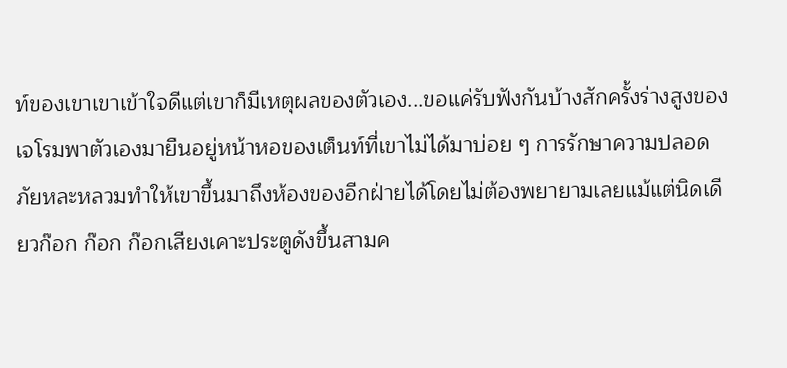ท์ของเขาเขาเข้าใจดีแต่เขาก็มีเหตุผลของตัวเอง...ขอแค่รับฟังกันบ้างสักครั้งร่างสูงของเจโรมพาตัวเองมายืนอยู่หน้าหอของเต็นท์ที่เขาไม่ได้มาบ่อย ๆ การรักษาความปลอดภัยหละหลวมทำให้เขาขึ้นมาถึงห้องของอีกฝ่ายได้โดยไม่ต้องพยายามเลยแม้แต่นิดเดียวก๊อก ก๊อก ก๊อกเสียงเคาะประตูดังขึ้นสามค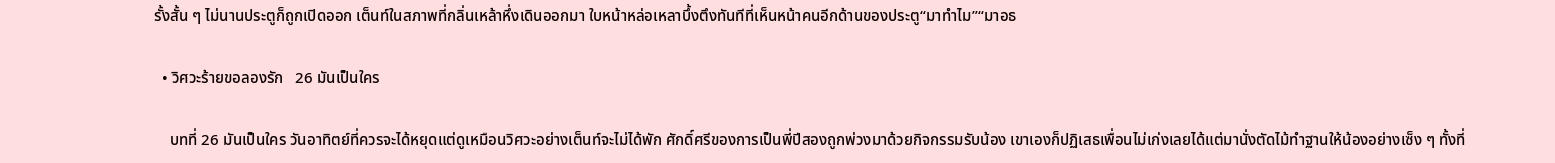รั้งสั้น ๆ ไม่นานประตูก็ถูกเปิดออก เต็นท์ในสภาพที่กลิ่นเหล้าหึ่งเดินออกมา ใบหน้าหล่อเหลาบึ้งตึงทันทีที่เห็นหน้าคนอีกด้านของประตู“มาทำไม”“มาอธ

  • วิศวะร้ายขอลองรัก   26 มันเป็นใคร

    บทที่ 26 มันเป็นใคร วันอาทิตย์ที่ควรจะได้หยุดแต่ดูเหมือนวิศวะอย่างเต็นท์จะไม่ได้พัก ศักดิ์ศรีของการเป็นพี่ปีสองถูกพ่วงมาด้วยกิจกรรมรับน้อง เขาเองก็ปฏิเสธเพื่อนไม่เก่งเลยได้แต่มานั่งตัดไม้ทำฐานให้น้องอย่างเซ็ง ๆ ทั้งที่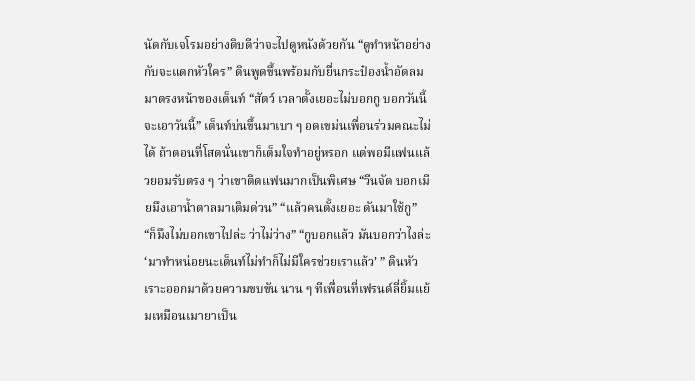นัดกับเจโรมอย่างดิบดีว่าจะไปดูหนังด้วยกัน “ดูทำหน้าอย่างกับจะแดกหัวใคร” ดินพูดขึ้นพร้อมกับยื่นกระป๋องน้ำอัดลมมาตรงหน้าของเต็นท์ “สัตว์ เวลาตั้งเยอะไม่บอกกู บอกวันนี้จะเอาวันนี้” เต็นท์บ่นขึ้นมาเบา ๆ อดเขม่นเพื่อนร่วมคณะไม่ได้ ถ้าตอนที่โสดนั่นเขาก็เต็มใจทำอยู่หรอก แต่พอมีแฟนแล้วยอมรับตรง ๆ ว่าเขาติดแฟนมากเป็นพิเศษ “วีนจัด บอกเมียมึงเอาน้ำตาลมาเติมด่วน” “แล้วคนตั้งเยอะ ดันมาใช้กู” “ก็มึงไม่บอกเขาไปล่ะ ว่าไม่ว่าง” “กูบอกแล้ว มันบอกว่าไงล่ะ ‘มาทำหน่อยนะเต็นท์ไม่ทำก็ไม่มีใครช่วยเราแล้ว’ ” ดินหัวเราะออกมาด้วยความขบขัน นาน ๆ ทีเพื่อนที่เฟรนด์ลี่ยิ้มแย้มเหมือนเมายาเป็น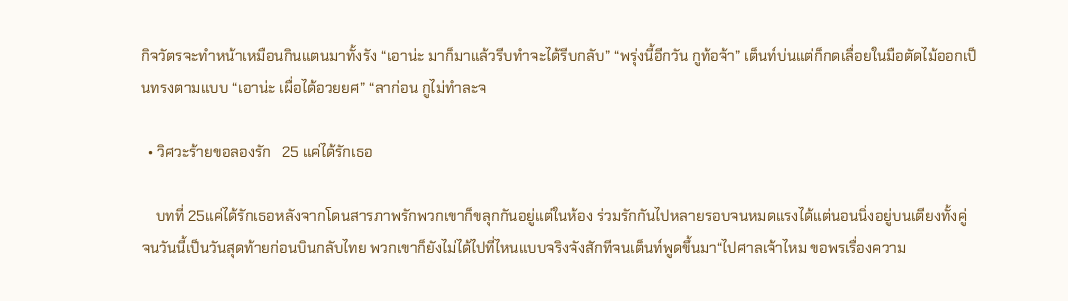กิจวัตรจะทำหน้าเหมือนกินแตนมาทั้งรัง “เอาน่ะ มาก็มาแล้วรีบทำจะได้รีบกลับ” “พรุ่งนี้อีกวัน กูท้อจ้า” เต็นท์บ่นแต่ก็กดเลื่อยในมือตัดไม้ออกเป็นทรงตามแบบ “เอาน่ะ เผื่อได้อวยยศ” “ลาก่อน กูไม่ทำละจ

  • วิศวะร้ายขอลองรัก   25 แค่ได้รักเธอ

    บทที่ 25แค่ได้รักเธอหลังจากโดนสารภาพรักพวกเขาก็ขลุกกันอยู่แต่ในห้อง ร่วมรักกันไปหลายรอบจนหมดแรงได้แต่นอนนิ่งอยู่บนเตียงทั้งคู่ จนวันนี้เป็นวันสุดท้ายก่อนบินกลับไทย พวกเขาก็ยังไม่ได้ไปที่ไหนแบบจริงจังสักทีจนเต็นท์พูดขึ้นมา“ไปศาลเจ้าไหม ขอพรเรื่องความ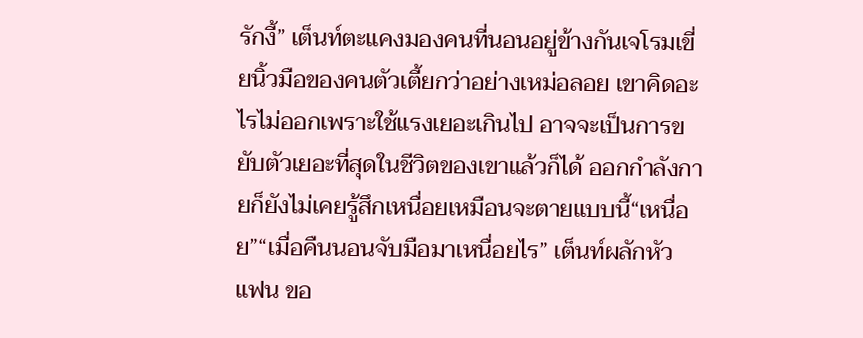รักงี้” เต็นท์ตะแคงมองคนที่นอนอยู่ข้างกันเจโรมเขี่ยนิ้วมือของคนตัวเตี้ยกว่าอย่างเหม่อลอย เขาคิดอะไรไม่ออกเพราะใช้แรงเยอะเกินไป อาจจะเป็นการขยับตัวเยอะที่สุดในชีวิตของเขาแล้วก็ได้ ออกกำลังกายก็ยังไม่เคยรู้สึกเหนื่อยเหมือนจะตายแบบนี้“เหนื่อย”“เมื่อคืนนอนจับมือมาเหนื่อยไร” เต็นท์ผลักหัว แฟน ขอ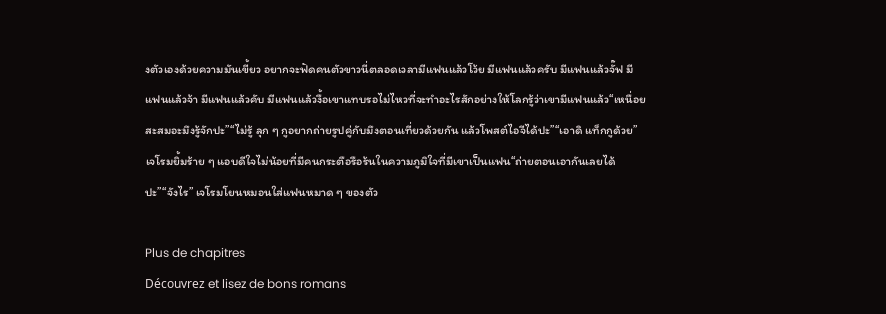งตัวเองด้วยความมันเขี้ยว อยากจะฟัดคนตัวขาวนี่ตลอดเวลามีแฟนแล้วโว้ย มีแฟนแล้วครับ มีแฟนแล้วจั๊ฟ มีแฟนแล้วจ้า มีแฟนแล้วคับ มีแฟนแล้วงื้อเขาแทบรอไม่ไหวที่จะทำอะไรสักอย่างให้โลกรู้ว่าเขามีแฟนแล้ว“เหนื่อยสะสมอะมึงรู้จักปะ”“ไม่รู้ ลุก ๆ กูอยากถ่ายรูปคู่กับมึงตอนเที่ยวด้วยกัน แล้วโพสต์ไอจีได้ปะ”“เอาดิ แท็กกูด้วย” เจโรมยิ้มร้าย ๆ แอบดีใจไม่น้อยที่มีคนกระตือรือร้นในความภูมิใจที่มีเขาเป็นแฟน“ถ่ายตอนเอากันเลยได้ปะ”“จังไร” เจโรมโยนหมอนใส่แฟนหมาด ๆ ของตัว

Plus de chapitres
Découvrez et lisez de bons romans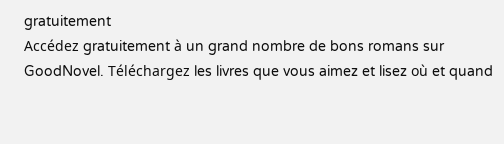gratuitement
Accédez gratuitement à un grand nombre de bons romans sur GoodNovel. Téléchargez les livres que vous aimez et lisez où et quand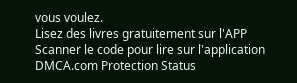vous voulez.
Lisez des livres gratuitement sur l'APP
Scanner le code pour lire sur l'application
DMCA.com Protection Status